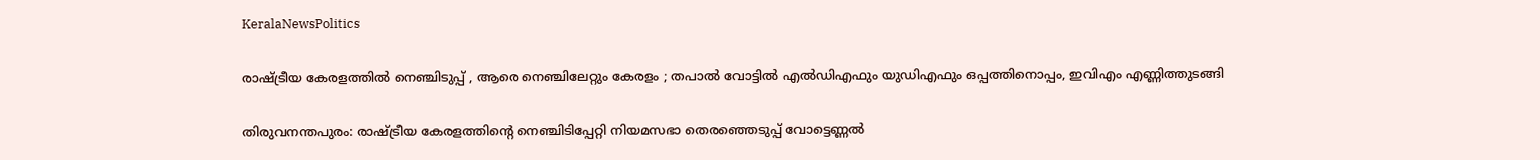KeralaNewsPolitics

രാഷ്ട്രീയ കേരളത്തിൽ നെഞ്ചിടുപ്പ് , ആരെ നെഞ്ചിലേറ്റും കേരളം ; തപാൽ വോട്ടില്‍ എല്‍ഡിഎഫും യുഡിഎഫും ഒപ്പത്തിനൊപ്പം, ഇവിഎം എണ്ണിത്തുടങ്ങി

തിരുവനന്തപുരം: രാഷ്ട്രീയ കേരളത്തിന്റെ നെഞ്ചിടിപ്പേറ്റി നിയമസഭാ തെരഞ്ഞെടുപ്പ് വോട്ടെണ്ണൽ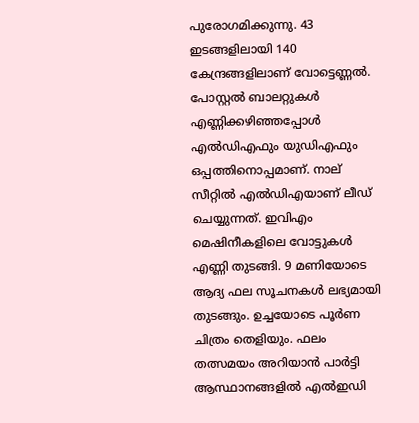പുരോഗമിക്കുന്നു. 43 ഇടങ്ങളിലായി 140 കേന്ദ്രങ്ങളിലാണ് വോട്ടെണ്ണൽ. പോസ്റ്റൽ ബാലറ്റുകള്‍ എണ്ണിക്കഴിഞ്ഞപ്പോള്‍ എല്‍ഡിഎഫും യുഡിഎഫും ഒപ്പത്തിനൊപ്പമാണ്. നാല് സീറ്റില്‍ എല്‍ഡിഎയാണ് ലീഡ് ചെയ്യുന്നത്. ഇവിഎം മെഷിനീകളിലെ വോട്ടുകൾ എണ്ണി തുടങ്ങി. 9 മണിയോടെ ആദ്യ ഫല സൂചനകൾ ലഭ്യമായി തുടങ്ങും. ഉച്ചയോടെ പൂർണ ചിത്രം തെളിയും. ഫലം തത്സമയം അറിയാൻ പാർട്ടി ആസ്ഥാനങ്ങളിൽ എൽഇഡി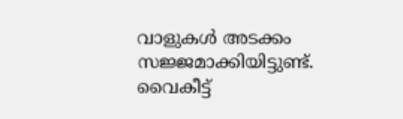വാളുകൾ അടക്കം സജ്ജമാക്കിയിട്ടുണ്ട്. വൈകീട്ട്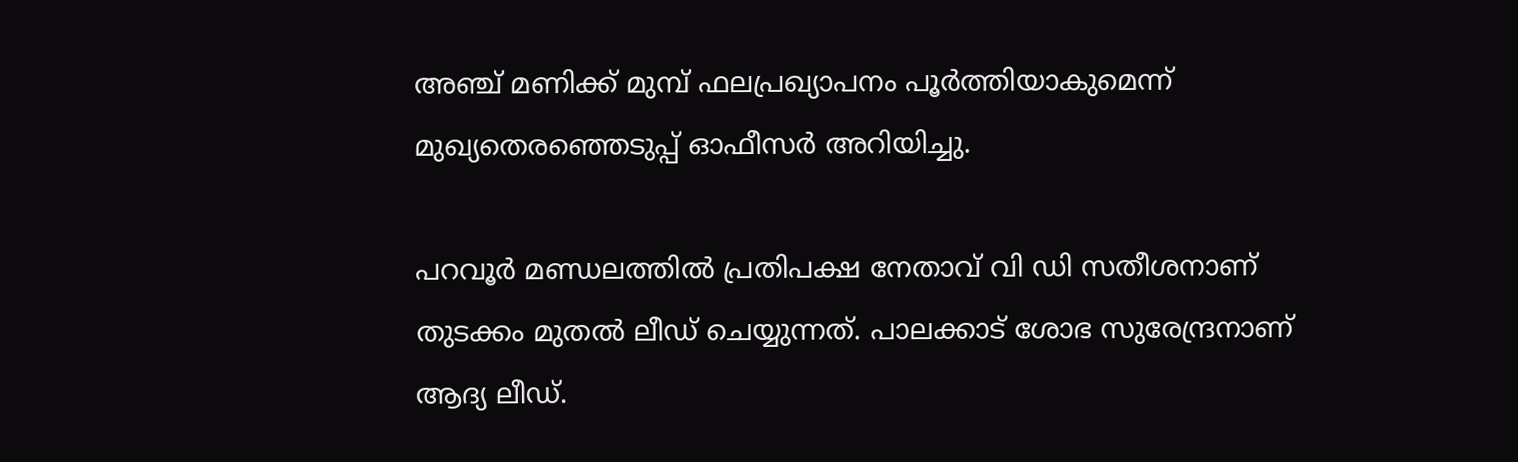അഞ്ച് മണിക്ക് മുമ്പ് ഫലപ്രഖ്യാപനം പൂർത്തിയാകുമെന്ന് മുഖ്യതെരഞ്ഞെടുപ്പ് ഓഫീസർ അറിയിച്ചു.

പറവൂര്‍ മണ്ഡലത്തില്‍ പ്രതിപക്ഷ നേതാവ് വി ഡി സതീശനാണ് തുടക്കം മുതല്‍ ലീ‍‍ഡ് ചെയ്യുന്നത്. പാലക്കാട് ശോഭ സുരേന്ദ്രനാണ് ആദ്യ ലീഡ്.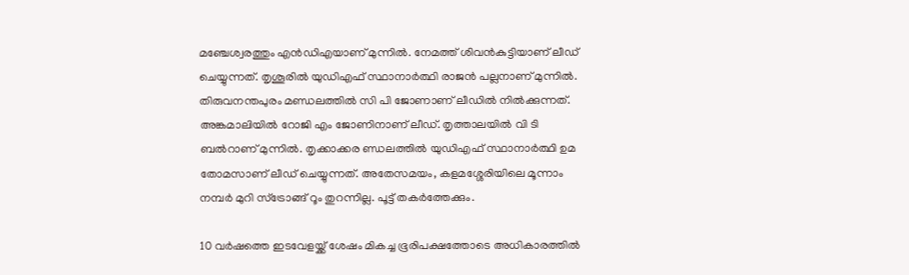മഞ്ചേശ്വരത്തും എന്‍ഡിഎയാണ് മുന്നില്‍. നേമത്ത് ശിവൻകുട്ടിയാണ് ലീഡ് ചെയ്യുന്നത്. തൃശൂരിൽ യുഡിഎഫ് സ്ഥാനാര്‍ത്ഥി രാജൻ പല്ലനാണ് മുന്നിൽ. തിരുവനന്തപുരം മണ്ഡലത്തിൽ സി പി ജോണാണ് ലീഡില്‍ നില്‍ക്കുന്നത്. അങ്കമാലിയിൽ റോജി എം ജോണിനാണ് ലീഡ്. തൃത്താലയിൽ വി ടി ബൽറാണ് മുന്നില്‍. തൃക്കാക്കര ണ്ഡലത്തില്‍ യുഡിഎഫ് സ്ഥാനാർത്ഥി ഉമ തോമസാണ് ലീഡ് ചെയ്യുന്നത്. അതേസമയം, കളമശ്ശേരിയിലെ മൂന്നാം നമ്പർ മുറി സ്ട്രോങ്ങ് റൂം തുറന്നില്ല. പൂട്ട് തകർത്തേക്കും.

10 വർഷത്തെ ഇടവേളയ്ക്ക് ശേഷം മികച്ച ഭൂരിപക്ഷത്തോടെ അധികാരത്തിൽ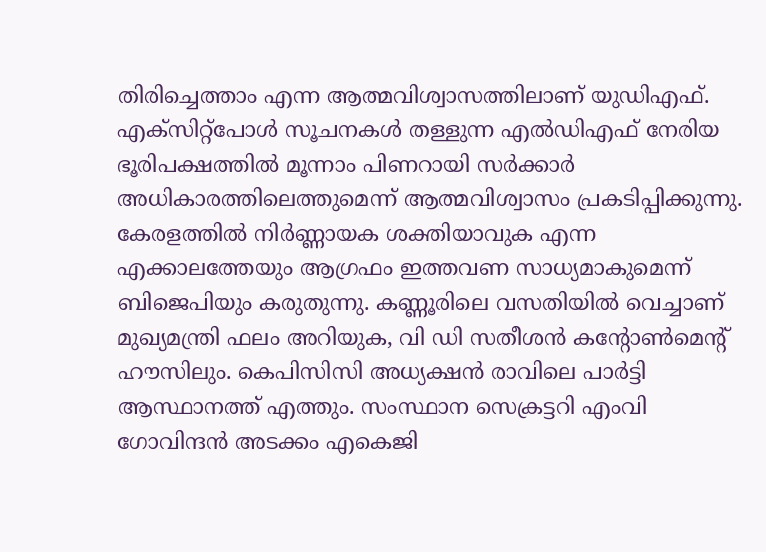തിരിച്ചെത്താം എന്ന ആത്മവിശ്വാസത്തിലാണ് യുഡിഎഫ്. എക്സിറ്റ്പോൾ സൂചനകൾ തള്ളുന്ന എൽഡിഎഫ് നേരിയ ഭൂരിപക്ഷത്തിൽ മൂന്നാം പിണറായി സർക്കാർ അധികാരത്തിലെത്തുമെന്ന് ആത്മവിശ്വാസം പ്രകടിപ്പിക്കുന്നു. കേരളത്തിൽ നിർണ്ണായക ശക്തിയാവുക എന്ന എക്കാലത്തേയും ആഗ്രഫം ഇത്തവണ സാധ്യമാകുമെന്ന് ബിജെപിയും കരുതുന്നു. കണ്ണൂരിലെ വസതിയിൽ വെച്ചാണ് മുഖ്യമന്ത്രി ഫലം അറിയുക, വി ഡി സതീശൻ കന്റോൺമെന്റ് ഹൗസിലും. കെപിസിസി അധ്യക്ഷൻ രാവിലെ പാർട്ടി ആസ്ഥാനത്ത് എത്തും. സംസ്ഥാന സെക്രട്ടറി എംവി ഗോവിന്ദൻ അടക്കം എകെജി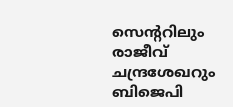സെന്ററിലും രാജീവ് ചന്ദ്രശേഖറും ബിജെപി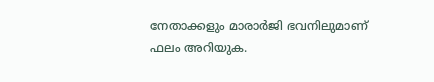നേതാക്കളും മാരാർജി ഭവനിലുമാണ് ഫലം അറിയുക.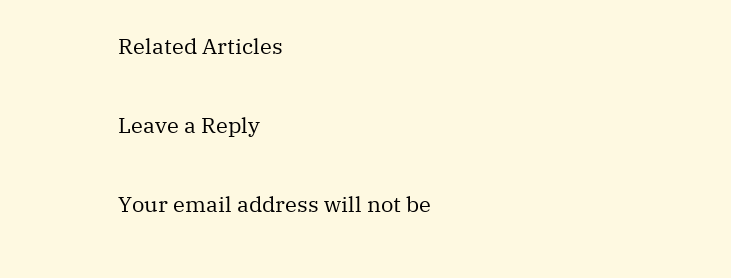Related Articles

Leave a Reply

Your email address will not be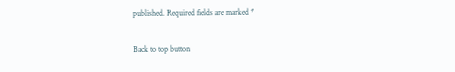published. Required fields are marked *

Back to top button